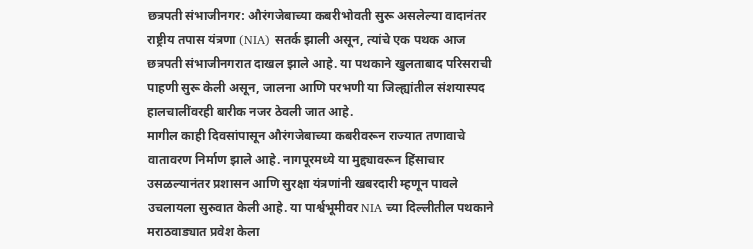छत्रपती संभाजीनगर: औरंगजेबाच्या कबरीभोवती सुरू असलेल्या वादानंतर राष्ट्रीय तपास यंत्रणा (NIA) सतर्क झाली असून, त्यांचे एक पथक आज छत्रपती संभाजीनगरात दाखल झाले आहे. या पथकाने खुलताबाद परिसराची पाहणी सुरू केली असून, जालना आणि परभणी या जिल्ह्यांतील संशयास्पद हालचालींवरही बारीक नजर ठेवली जात आहे.
मागील काही दिवसांपासून औरंगजेबाच्या कबरीवरून राज्यात तणावाचे वातावरण निर्माण झाले आहे. नागपूरमध्ये या मुद्द्यावरून हिंसाचार उसळल्यानंतर प्रशासन आणि सुरक्षा यंत्रणांनी खबरदारी म्हणून पावले उचलायला सुरुवात केली आहे. या पार्श्वभूमीवर NIA च्या दिल्लीतील पथकाने मराठवाड्यात प्रवेश केला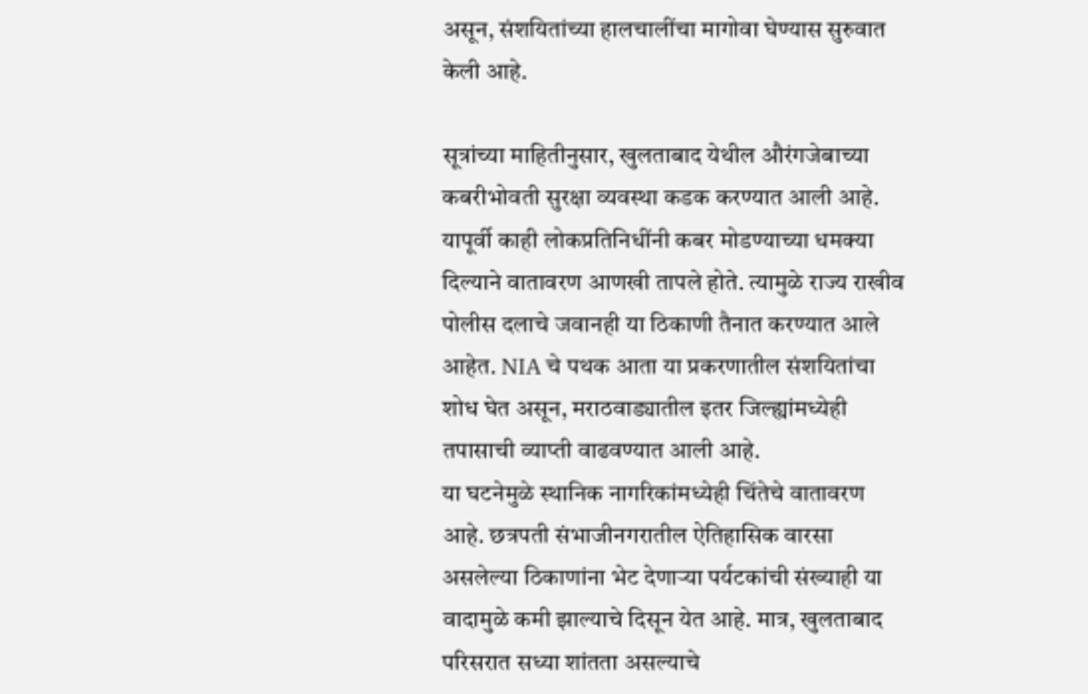असून, संशयितांच्या हालचालींचा मागोवा घेण्यास सुरुवात केली आहे.

सूत्रांच्या माहितीनुसार, खुलताबाद येथील औरंगजेबाच्या कबरीभोवती सुरक्षा व्यवस्था कडक करण्यात आली आहे. यापूर्वी काही लोकप्रतिनिधींनी कबर मोडण्याच्या धमक्या दिल्याने वातावरण आणखी तापले होते. त्यामुळे राज्य राखीव पोलीस दलाचे जवानही या ठिकाणी तैनात करण्यात आले आहेत. NIA चे पथक आता या प्रकरणातील संशयितांचा शोध घेत असून, मराठवाड्यातील इतर जिल्ह्यांमध्येही तपासाची व्याप्ती वाढवण्यात आली आहे.
या घटनेमुळे स्थानिक नागरिकांमध्येही चिंतेचे वातावरण आहे. छत्रपती संभाजीनगरातील ऐतिहासिक वारसा असलेल्या ठिकाणांना भेट देणाऱ्या पर्यटकांची संख्याही या वादामुळे कमी झाल्याचे दिसून येत आहे. मात्र, खुलताबाद परिसरात सध्या शांतता असल्याचे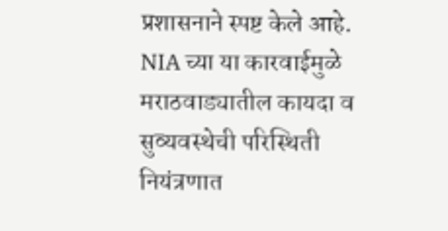प्रशासनाने स्पष्ट केले आहे.
NIA च्या या कारवाईमुळे मराठवाड्यातील कायदा व सुव्यवस्थेची परिस्थिती नियंत्रणात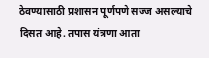ठेवण्यासाठी प्रशासन पूर्णपणे सज्ज असल्याचे दिसत आहे. तपास यंत्रणा आता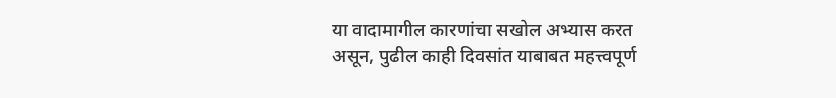या वादामागील कारणांचा सखोल अभ्यास करत असून, पुढील काही दिवसांत याबाबत महत्त्वपूर्ण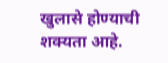खुलासे होण्याची शक्यता आहे.